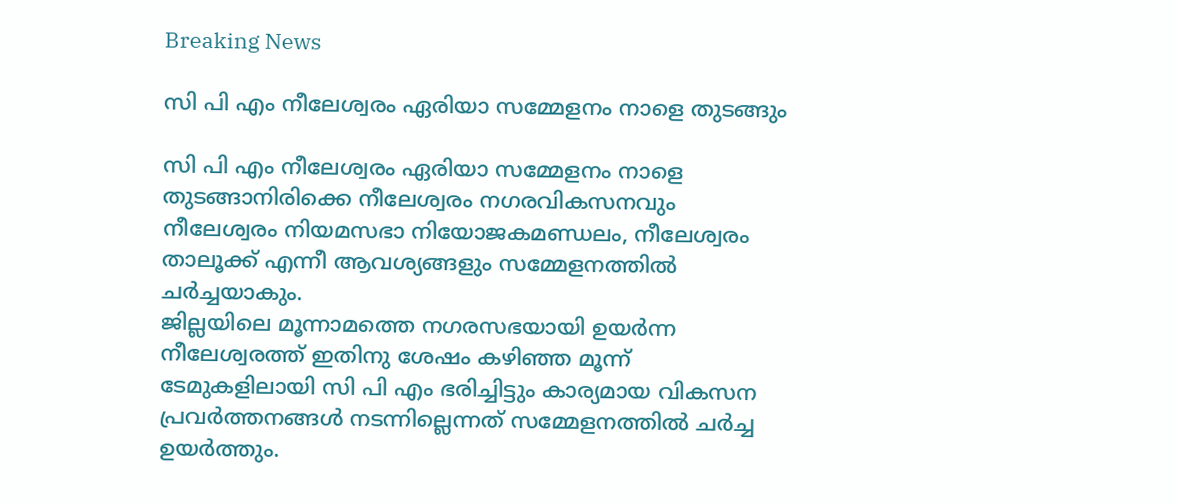Breaking News

സി പി എം നീലേശ്വരം ഏരിയാ സമ്മേളനം നാളെ തുടങ്ങും

സി പി എം നീലേശ്വരം ഏരിയാ സമ്മേളനം നാളെ തുടങ്ങാനിരിക്കെ നീലേശ്വരം നഗരവികസനവും നീലേശ്വരം നിയമസഭാ നിയോജകമണ്ഡലം, നീലേശ്വരം താലൂക്ക് എന്നീ ആവശ്യങ്ങളും സമ്മേളനത്തിൽ ചർച്ചയാകും.
ജില്ലയിലെ മൂന്നാമത്തെ നഗരസഭയായി ഉയർന്ന നീലേശ്വരത്ത് ഇതിനു ശേഷം കഴിഞ്ഞ മൂന്ന് ടേമുകളിലായി സി പി എം ഭരിച്ചിട്ടും കാര്യമായ വികസന പ്രവർത്തനങ്ങൾ നടന്നില്ലെന്നത് സമ്മേളനത്തിൽ ചർച്ച ഉയർത്തും.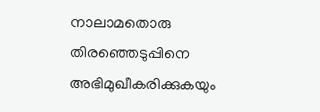നാലാമതൊരു തിരഞ്ഞെടുപ്പിനെ അഭിമുഖീകരിക്കുകയും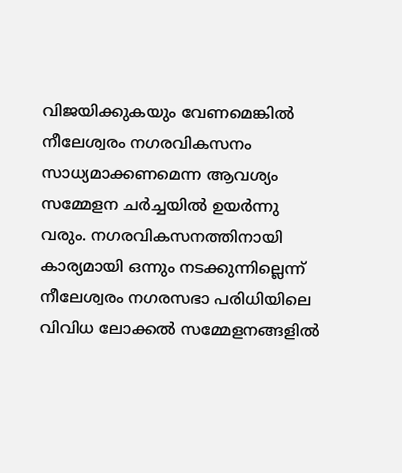വിജയിക്കുകയും വേണമെങ്കിൽ നീലേശ്വരം നഗരവികസനം സാധ്യമാക്കണമെന്ന ആവശ്യം സമ്മേളന ചർച്ചയിൽ ഉയർന്നു വരും. നഗരവികസനത്തിനായി കാര്യമായി ഒന്നും നടക്കുന്നില്ലെന്ന് നീലേശ്വരം നഗരസഭാ പരിധിയിലെ വിവിധ ലോക്കൽ സമ്മേളനങ്ങളിൽ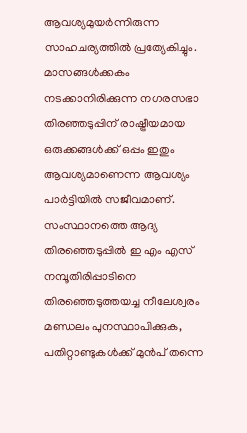ആവശ്യമുയർന്നിരുന്ന സാഹചര്യത്തിൽ പ്രത്യേകിച്ചും.
മാസങ്ങൾക്കകം നടക്കാനിരിക്കുന്ന നഗരസഭാ തിരഞ്ഞടുപ്പിന് രാഷ്ട്രീയമായ ഒരുക്കങ്ങൾക്ക് ഒപ്പം ഇതും ആവശ്യമാണെന്ന ആവശ്യം പാർട്ടിയിൽ സജീവമാണ്. സംസ്ഥാനത്തെ ആദ്യ തിരഞ്ഞെടുപ്പിൽ ഇ എം എസ് നമ്പൂതിരിപ്പാടിനെ തിരഞ്ഞെടുത്തയച്ച നീലേശ്വരം മണ്ഡലം പുനസ്ഥാപിക്കുക, പതിറ്റാണ്ടുകൾക്ക് മുൻപ് തന്നെ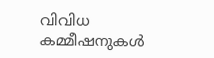വിവിധ കമ്മീഷനുകൾ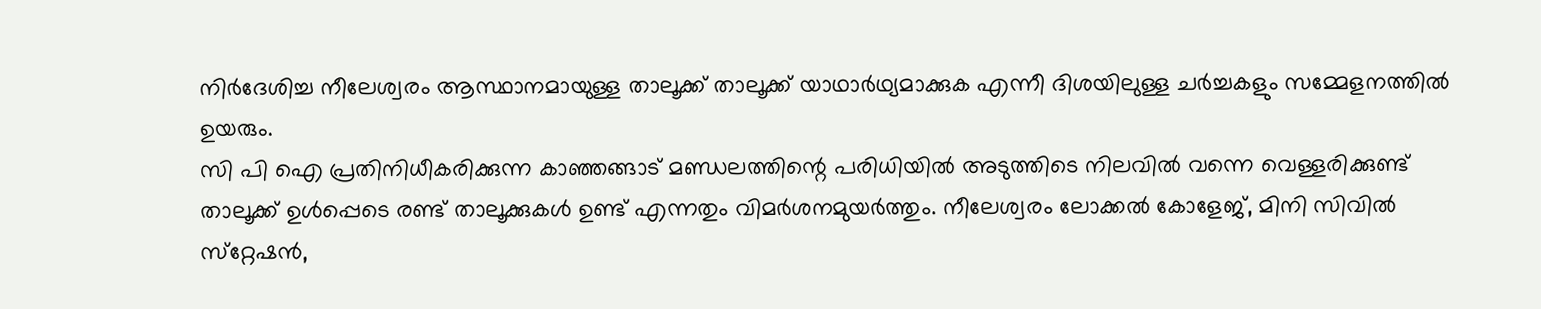നിർദേശിച്ച നീലേശ്വരം ആസ്ഥാനമായുള്ള താലൂക്ക് താലൂക്ക് യാഥാർഥ്യമാക്കുക എന്നീ ദിശയിലുള്ള ചർച്ചകളും സമ്മേളനത്തിൽ ഉയരും.
സി പി ഐ പ്രതിനിധീകരിക്കുന്ന കാഞ്ഞങ്ങാട് മണ്ഡലത്തിന്റെ പരിധിയിൽ അടുത്തിടെ നിലവിൽ വന്നെ വെള്ളരിക്കുണ്ട് താലൂക്ക് ഉൾപ്പെടെ രണ്ട് താലൂക്കുകൾ ഉണ്ട് എന്നതും വിമർശനമുയർത്തും. നീലേശ്വരം ലോക്കൽ കോളേജ്, മിനി സിവിൽ സ്‌റ്റേഷൻ,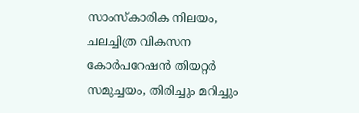സാംസ്‌കാരിക നിലയം, ചലച്ചിത്ര വികസന കോർപറേഷൻ തിയറ്റർ സമുച്ചയം, തിരിച്ചും മറിച്ചും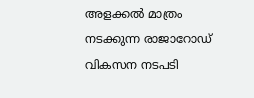അളക്കൽ മാത്രം നടക്കുന്ന രാജാറോഡ് വികസന നടപടി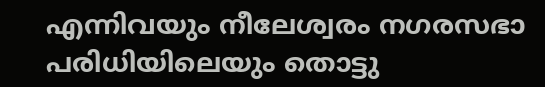എന്നിവയും നീലേശ്വരം നഗരസഭാ പരിധിയിലെയും തൊട്ടു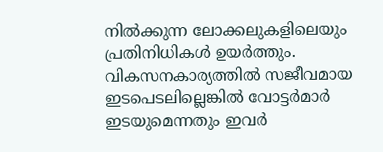നിൽക്കുന്ന ലോക്കലുകളിലെയും പ്രതിനിധികൾ ഉയർത്തും. വികസനകാര്യത്തിൽ സജീവമായ ഇടപെടലില്ലെങ്കിൽ വോട്ടർമാർ ഇടയുമെന്നതും ഇവർ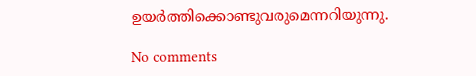ഉയർത്തിക്കൊണ്ടുവരുമെന്നറിയുന്നു.

No comments